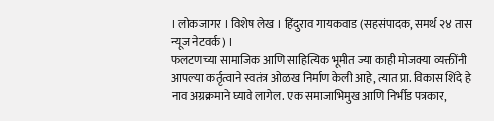। लोकजागर । विशेष लेख । हिंदुराव गायकवाड (सहसंपादक, समर्थ २४ तास न्यूज नेटवर्क) ।
फलटणच्या सामाजिक आणि साहित्यिक भूमीत ज्या काही मोजक्या व्यक्तींनी आपल्या कर्तृत्वाने स्वतंत्र ओळख निर्माण केली आहे, त्यात प्रा. विकास शिंदे हे नाव अग्रक्रमाने घ्यावे लागेल. एक समाजाभिमुख आणि निर्भीड पत्रकार,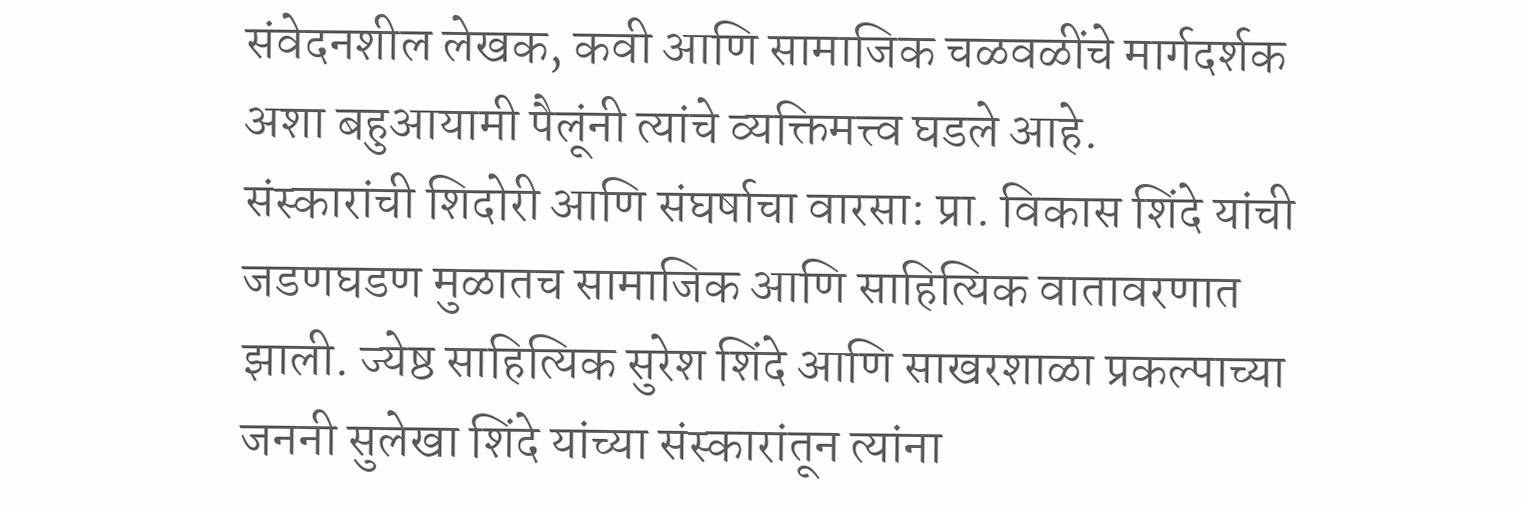संवेदनशील लेखक, कवी आणि सामाजिक चळवळींचे मार्गदर्शक अशा बहुआयामी पैलूंनी त्यांचे व्यक्तिमत्त्व घडले आहे.
संस्कारांची शिदोरी आणि संघर्षाचा वारसा: प्रा. विकास शिंदे यांची जडणघडण मुळातच सामाजिक आणि साहित्यिक वातावरणात झाली. ज्येष्ठ साहित्यिक सुरेश शिंदे आणि साखरशाळा प्रकल्पाच्या जननी सुलेखा शिंदे यांच्या संस्कारांतून त्यांना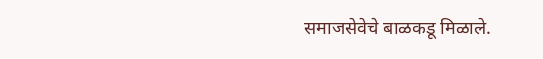समाजसेवेचे बाळकडू मिळाले.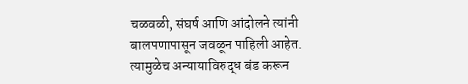चळवळी, संघर्ष आणि आंदोलने त्यांनी बालपणापासून जवळून पाहिली आहेत. त्यामुळेच अन्यायाविरुद्ध बंड करून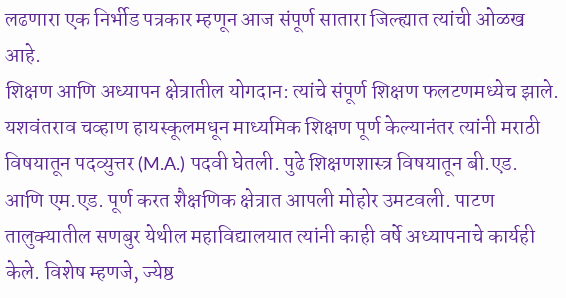लढणारा एक निर्भीड पत्रकार म्हणून आज संपूर्ण सातारा जिल्ह्यात त्यांची ओळख आहे.
शिक्षण आणि अध्यापन क्षेत्रातील योगदान: त्यांचे संपूर्ण शिक्षण फलटणमध्येच झाले. यशवंतराव चव्हाण हायस्कूलमधून माध्यमिक शिक्षण पूर्ण केल्यानंतर त्यांनी मराठी विषयातून पदव्युत्तर (M.A.) पदवी घेतली. पुढे शिक्षणशास्त्र विषयातून बी.एड. आणि एम.एड. पूर्ण करत शैक्षणिक क्षेत्रात आपली मोहोर उमटवली. पाटण तालुक्यातील सणबुर येथील महाविद्यालयात त्यांनी काही वर्षे अध्यापनाचे कार्यही केले. विशेष म्हणजे, ज्येष्ठ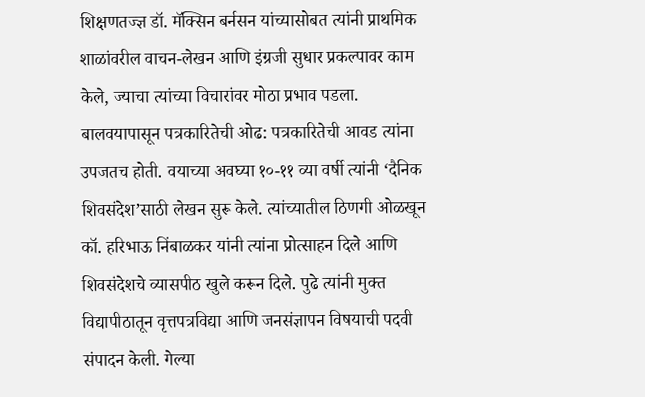शिक्षणतज्ज्ञ डॉ. मॅक्सिन बर्नसन यांच्यासोबत त्यांनी प्राथमिक शाळांवरील वाचन-लेखन आणि इंग्रजी सुधार प्रकल्पावर काम केले, ज्याचा त्यांच्या विचारांवर मोठा प्रभाव पडला.
बालवयापासून पत्रकारितेची ओढ: पत्रकारितेची आवड त्यांना उपजतच होती. वयाच्या अवघ्या १०-११ व्या वर्षी त्यांनी ‘दैनिक शिवसंदेश’साठी लेखन सुरू केले. त्यांच्यातील ठिणगी ओळखून कॉ. हरिभाऊ निंबाळकर यांनी त्यांना प्रोत्साहन दिले आणि शिवसंदेशचे व्यासपीठ खुले करून दिले. पुढे त्यांनी मुक्त विद्यापीठातून वृत्तपत्रविद्या आणि जनसंज्ञापन विषयाची पदवी संपादन केली. गेल्या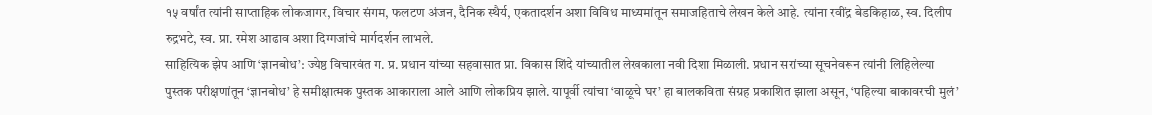१५ वर्षांत त्यांनी साप्ताहिक लोकजागर, विचार संगम, फलटण अंजन, दैनिक स्थैर्य, एकतादर्शन अशा विविध माध्यमांतून समाजहिताचे लेखन केले आहे. त्यांना रवींद्र बेडकिहाळ, स्व. दिलीप रुद्रभटे, स्व. प्रा. रमेश आढाव अशा दिग्गजांचे मार्गदर्शन लाभले.
साहित्यिक झेप आणि ‘ज्ञानबोध’: ज्येष्ठ विचारवंत ग. प्र. प्रधान यांच्या सहवासात प्रा. विकास शिंदे यांच्यातील लेखकाला नवी दिशा मिळाली. प्रधान सरांच्या सूचनेवरून त्यांनी लिहिलेल्या पुस्तक परीक्षणांतून ‘ज्ञानबोध’ हे समीक्षात्मक पुस्तक आकाराला आले आणि लोकप्रिय झाले. यापूर्वी त्यांचा ‘वाळूचे घर’ हा बालकविता संग्रह प्रकाशित झाला असून, ‘पहिल्या बाकावरची मुलं’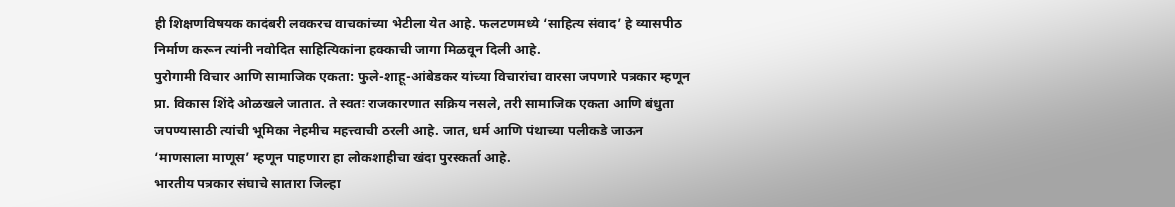ही शिक्षणविषयक कादंबरी लवकरच वाचकांच्या भेटीला येत आहे. फलटणमध्ये ‘साहित्य संवाद’ हे व्यासपीठ निर्माण करून त्यांनी नवोदित साहित्यिकांना हक्काची जागा मिळवून दिली आहे.
पुरोगामी विचार आणि सामाजिक एकता: फुले-शाहू-आंबेडकर यांच्या विचारांचा वारसा जपणारे पत्रकार म्हणून प्रा. विकास शिंदे ओळखले जातात. ते स्वतः राजकारणात सक्रिय नसले, तरी सामाजिक एकता आणि बंधुता जपण्यासाठी त्यांची भूमिका नेहमीच महत्त्वाची ठरली आहे. जात, धर्म आणि पंथाच्या पलीकडे जाऊन ‘माणसाला माणूस’ म्हणून पाहणारा हा लोकशाहीचा खंदा पुरस्कर्ता आहे.
भारतीय पत्रकार संघाचे सातारा जिल्हा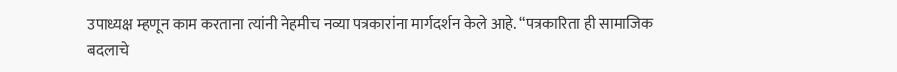उपाध्यक्ष म्हणून काम करताना त्यांनी नेहमीच नव्या पत्रकारांना मार्गदर्शन केले आहे. “पत्रकारिता ही सामाजिक बदलाचे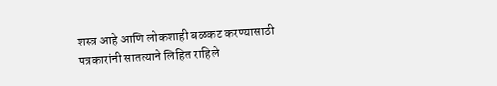शस्त्र आहे आणि लोकशाही बळकट करण्यासाठी पत्रकारांनी सातत्याने लिहित राहिले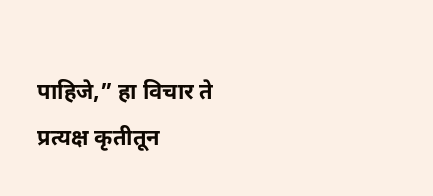पाहिजे,” हा विचार ते प्रत्यक्ष कृतीतून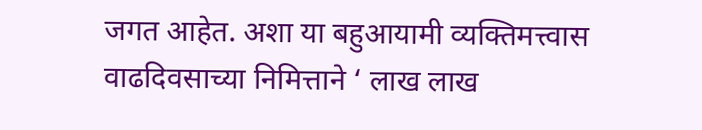जगत आहेत. अशा या बहुआयामी व्यक्तिमत्त्वास वाढदिवसाच्या निमित्ताने ‘ लाख लाख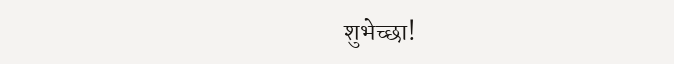शुभेच्छा!